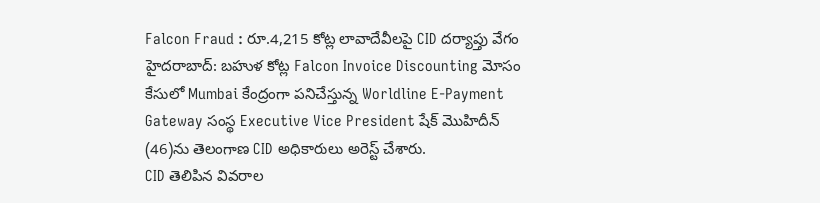Falcon Fraud : రూ.4,215 కోట్ల లావాదేవీలపై CID దర్యాప్తు వేగం
హైదరాబాద్: బహుళ కోట్ల Falcon Invoice Discounting మోసం కేసులో Mumbai కేంద్రంగా పనిచేస్తున్న Worldline E-Payment Gateway సంస్థ Executive Vice President షేక్ మొహిదీన్ (46)ను తెలంగాణ CID అధికారులు అరెస్ట్ చేశారు.
CID తెలిపిన వివరాల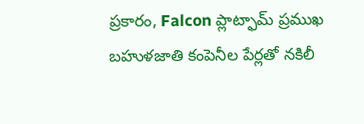ప్రకారం, Falcon ప్లాట్ఫామ్ ప్రముఖ బహుళజాతి కంపెనీల పేర్లతో నకిలీ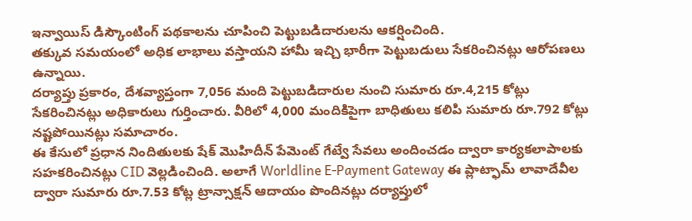ఇన్వాయిస్ డిస్కౌంటింగ్ పథకాలను చూపించి పెట్టుబడిదారులను ఆకర్షించింది.
తక్కువ సమయంలో అధిక లాభాలు వస్తాయని హామీ ఇచ్చి భారీగా పెట్టుబడులు సేకరించినట్లు ఆరోపణలు ఉన్నాయి.
దర్యాప్తు ప్రకారం, దేశవ్యాప్తంగా 7,056 మంది పెట్టుబడిదారుల నుంచి సుమారు రూ.4,215 కోట్లు సేకరించినట్లు అధికారులు గుర్తించారు. వీరిలో 4,000 మందికిపైగా బాధితులు కలిపి సుమారు రూ.792 కోట్లు నష్టపోయినట్లు సమాచారం.
ఈ కేసులో ప్రధాన నిందితులకు షేక్ మొహిదీన్ పేమెంట్ గేట్వే సేవలు అందించడం ద్వారా కార్యకలాపాలకు సహకరించినట్లు CID వెల్లడించింది. అలాగే Worldline E-Payment Gateway ఈ ప్లాట్ఫామ్ లావాదేవీల ద్వారా సుమారు రూ.7.53 కోట్ల ట్రాన్సాక్షన్ ఆదాయం పొందినట్లు దర్యాప్తులో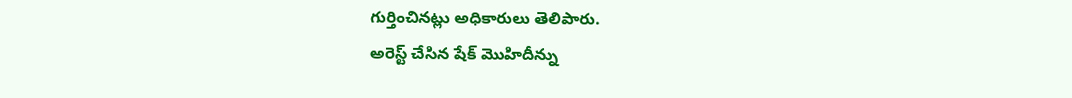గుర్తించినట్లు అధికారులు తెలిపారు.
అరెస్ట్ చేసిన షేక్ మొహిదీన్ను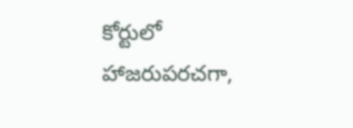కోర్టులో హాజరుపరచగా,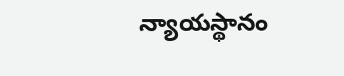న్యాయస్థానం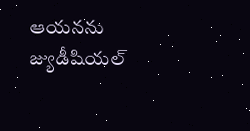ఆయనను జ్యుడీషియల్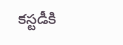కస్టడీకి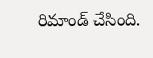రిమాండ్ చేసింది.